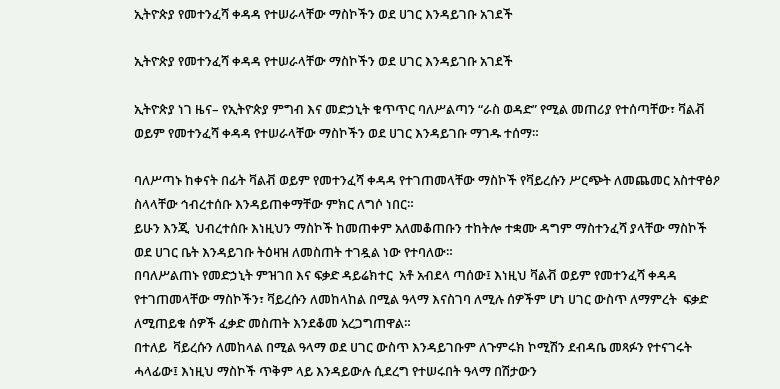ኢትዮጵያ የመተንፈሻ ቀዳዳ የተሠራላቸው ማስኮችን ወደ ሀገር እንዳይገቡ አገደች

ኢትዮጵያ የመተንፈሻ ቀዳዳ የተሠራላቸው ማስኮችን ወደ ሀገር እንዳይገቡ አገደች

ኢትዮጵያ ነገ ዜና– የኢትዮጵያ ምግብ እና መድኃኒት ቁጥጥር ባለሥልጣን “ራስ ወዳድ” የሚል መጠሪያ የተሰጣቸው፣ ቫልቭ ወይም የመተንፈሻ ቀዳዳ የተሠራላቸው ማስኮችን ወደ ሀገር እንዳይገቡ ማገዱ ተሰማ።

ባለሥጣኑ ከቀናት በፊት ቫልቭ ወይም የመተንፈሻ ቀዳዳ የተገጠመላቸው ማስኮች የቫይረሱን ሥርጭት ለመጨመር አስተዋፅዖ  ስላላቸው ኅብረተሰቡ እንዳይጠቀማቸው ምክር ለግሶ ነበር።
ይሁን እንጂ  ህብረተሰቡ እነዚህን ማስኮች ከመጠቀም አለመቆጠቡን ተከትሎ ተቋሙ ዳግም ማስተንፈሻ ያላቸው ማስኮች ወደ ሀገር ቤት እንዳይገቡ ትዕዛዝ ለመስጠት ተገዷል ነው የተባለው።
በባለሥልጠኑ የመድኃኒት ምዝገበ እና ፍቃድ ዳይሬክተር  አቶ አብደላ ጣሰው፤ እነዚህ ቫልቭ ወይም የመተንፈሻ ቀዳዳ የተገጠመላቸው ማስኮችን፣ ቫይረሱን ለመከላከል በሚል ዓላማ እናስገባ ለሚሉ ሰዎችም ሆነ ሀገር ውስጥ ለማምረት  ፍቃድ ለሚጠይቁ ሰዎች ፈቃድ መስጠት እንደቆመ አረጋግጠዋል።
በተለይ  ቫይረሱን ለመከላል በሚል ዓላማ ወደ ሀገር ውስጥ እንዳይገቡም ለጉምሩክ ኮሚሽን ደብዳቤ መጻፉን የተናገሩት ሓላፊው፤ እነዚህ ማስኮች ጥቅም ላይ እንዳይውሉ ሲደረግ የተሠሩበት ዓላማ በሽታውን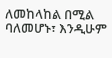ለመከላከል በሚል ባለመሆኑ፣ እንዲሁም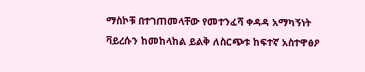ማስኮቹ በተገጠመላቸው የመተንፈሻ ቀዳዳ አማካኝነት ቫይረሱን ከመከላከል ይልቅ ለስርጭቱ ከፍተኛ አስተዋፅዖ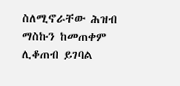ስለሚኖራቸው ሕዝብ  ማስኩን ከመጠቀም ሊቆጠብ ይገባል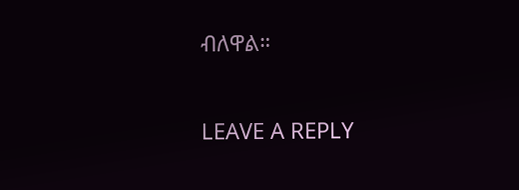ብለዋል።

LEAVE A REPLY